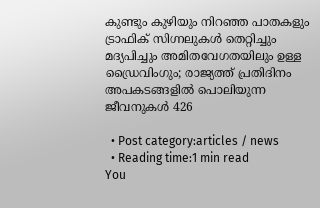കുണ്ടും കുഴിയും നിറഞ്ഞ പാതകളും ട്രാഫിക് സിഗ്നലുകള്‍ തെറ്റിച്ചും മദ്യപിച്ചും അമിതവേഗതയിലും ഉള്ള ഡ്രൈവിംഗും; രാജ്യത്ത് പ്രതിദിനം അപകടങ്ങളില്‍ പൊലിയുന്ന ജീവനുകൾ 426

  • Post category:articles / news
  • Reading time:1 min read
You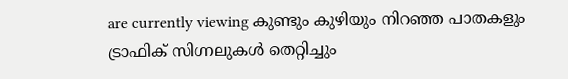are currently viewing കുണ്ടും കുഴിയും നിറഞ്ഞ പാതകളും  ട്രാഫിക് സിഗ്നലുകള്‍ തെറ്റിച്ചും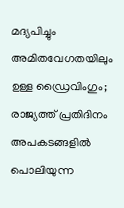മദ്യപിച്ചും അമിതവേഗതയിലും ഉള്ള ഡ്രൈവിംഗും; രാജ്യത്ത് പ്രതിദിനം അപകടങ്ങളില്‍ പൊലിയുന്ന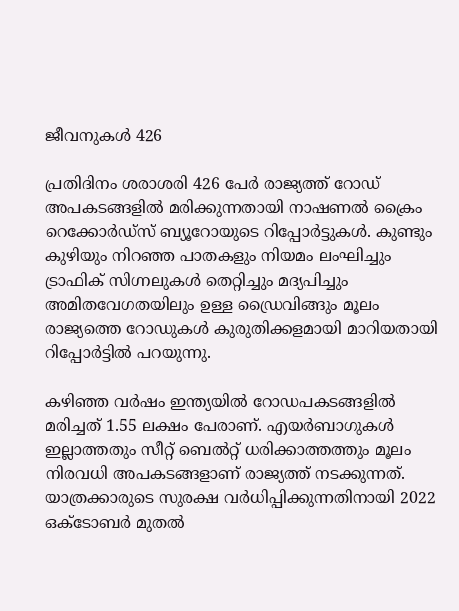ജീവനുകൾ 426

പ്രതിദിനം ശരാശരി 426 പേര്‍ രാജ്യത്ത് റോഡ് അപകടങ്ങളില്‍ മരിക്കുന്നതായി നാഷണല്‍ ക്രൈം റെക്കോര്‍ഡ്‌സ് ബ്യൂറോയുടെ റിപ്പോര്‍ട്ടുകള്‍. കുണ്ടും കുഴിയും നിറഞ്ഞ പാതകളും നിയമം ലംഘിച്ചും ട്രാഫിക് സിഗ്നലുകള്‍ തെറ്റിച്ചും മദ്യപിച്ചും അമിതവേഗതയിലും ഉള്ള ഡ്രൈവിങ്ങും മൂലം രാജ്യത്തെ റോഡുകള്‍ കുരുതിക്കളമായി മാറിയതായി റിപ്പോര്‍ട്ടില്‍ പറയുന്നു.

കഴിഞ്ഞ വര്‍ഷം ഇന്ത്യയില്‍ റോഡപകടങ്ങളില്‍ മരിച്ചത് 1.55 ലക്ഷം പേരാണ്. എയര്‍ബാഗുകള്‍ ഇല്ലാത്തതും സീറ്റ് ബെല്‍റ്റ് ധരിക്കാത്തത്തും മൂലം നിരവധി അപകടങ്ങളാണ് രാജ്യത്ത് നടക്കുന്നത്. യാത്രക്കാരുടെ സുരക്ഷ വര്‍ധിപ്പിക്കുന്നതിനായി 2022 ഒക്ടോബര്‍ മുതല്‍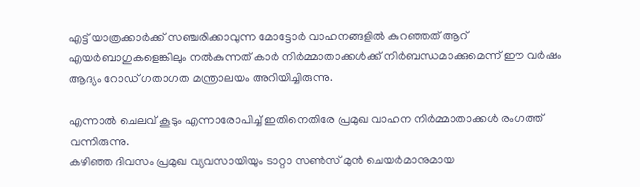എട്ട് യാത്രക്കാര്‍ക്ക് സഞ്ചരിക്കാവുന്ന മോട്ടോര്‍ വാഹനങ്ങളില്‍ കുറഞ്ഞത് ആറ് എയര്‍ബാഗുകളെങ്കിലും നല്‍കുന്നത് കാര്‍ നിര്‍മ്മാതാക്കള്‍ക്ക് നിര്‍ബന്ധമാക്കുമെന്ന് ഈ വര്‍ഷം ആദ്യം റോഡ് ഗതാഗത മന്ത്രാലയം അറിയിച്ചിരുന്നു.

എന്നാല്‍ ചെലവ് കൂടും എന്നാരോപിച്ച് ഇതിനെതിരേ പ്രമുഖ വാഹന നിര്‍മ്മാതാക്കള്‍ രംഗത്ത് വന്നിരുന്നു.
കഴിഞ്ഞ ദിവസം പ്രമുഖ വ്യവസായിയും ടാറ്റാ സണ്‍സ് മുന്‍ ചെയര്‍മാനുമായ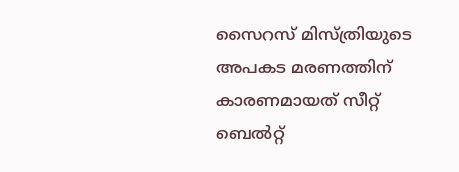സൈറസ് മിസ്ത്രിയുടെ അപകട മരണത്തിന് കാരണമായത് സീറ്റ് ബെല്‍റ്റ്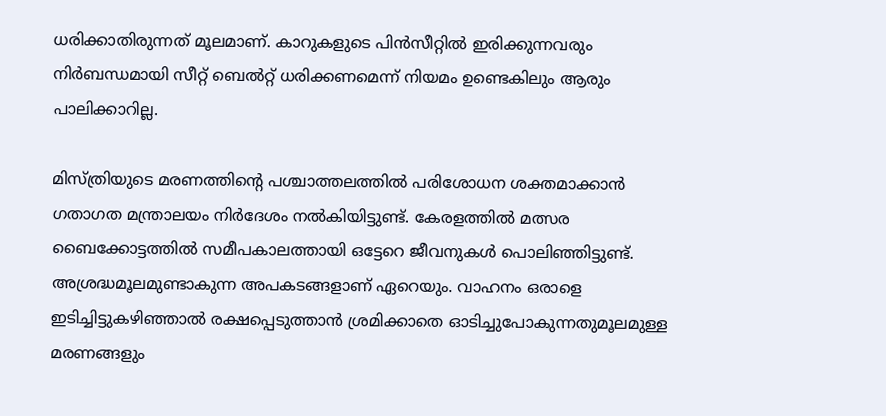ധരിക്കാതിരുന്നത് മൂലമാണ്. കാറുകളുടെ പിന്‍സീറ്റില്‍ ഇരിക്കുന്നവരും നിര്‍ബന്ധമായി സീറ്റ് ബെല്‍റ്റ് ധരിക്കണമെന്ന് നിയമം ഉണ്ടെകിലും ആരും പാലിക്കാറില്ല.

മിസ്ത്രിയുടെ മരണത്തിൻ്റെ പശ്ചാത്തലത്തില്‍ പരിശോധന ശക്തമാക്കാന്‍ ഗതാഗത മന്ത്രാലയം നിര്‍ദേശം നല്‍കിയിട്ടുണ്ട്. കേരളത്തില്‍ മത്സര ബൈക്കോട്ടത്തില്‍ സമീപകാലത്തായി ഒട്ടേറെ ജീവനുകള്‍ പൊലിഞ്ഞിട്ടുണ്ട്. അശ്രദ്ധമൂലമുണ്ടാകുന്ന അപകടങ്ങളാണ് ഏറെയും. വാഹനം ഒരാളെ ഇടിച്ചിട്ടുകഴിഞ്ഞാല്‍ രക്ഷപ്പെടുത്താന്‍ ശ്രമിക്കാതെ ഓടിച്ചുപോകുന്നതുമൂലമുള്ള മരണങ്ങളും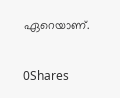ഏറെയാണ്.

0Shares